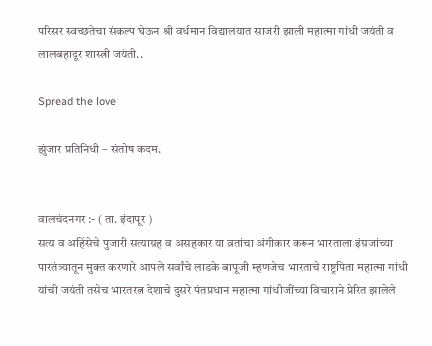परिसर स्वच्छतेचा संकल्प घेऊन श्री वर्धमान विद्यालयात साजरी झाली महात्मा गांधी जयंती व लालबहादूर शास्त्री जयंती..

Spread the love

झुंजार प्रतिनिधी – संतोष कदम.


वालचंदनगर :- ( ता. इंदापूर )
सत्य व अहिंसेचे पुजारी सत्याग्रह व असहकार या व्रतांचा अंगीकार करून भारताला इंग्रजांच्या पारतंत्र्यातून मुक्त करणारे आपले सर्वांचे लाडके बापूजी म्हणजेच भारताचे राष्ट्रपिता महात्मा गांधी यांची जयंती तसेच भारतरत्न देशाचे दुसरे पंतप्रधान महात्मा गांधीजींच्या विचाराने प्रेरित झालेले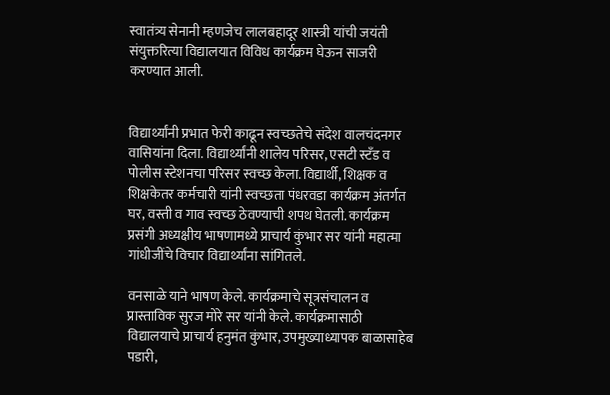स्वातंत्र्य सेनानी म्हणजेच लालबहादूर शास्त्री यांची जयंती संयुक्तरित्या विद्यालयात विविध कार्यक्रम घेऊन साजरी करण्यात आली.


विद्यार्थ्यांनी प्रभात फेरी काढून स्वच्छतेचे संदेश वालचंदनगर वासियांना दिला. विद्यार्थ्यांनी शालेय परिसर, एसटी स्टँड व पोलीस स्टेशनचा परिसर स्वच्छ केला. विद्यार्थी, शिक्षक व शिक्षकेतर कर्मचारी यांनी स्वच्छता पंधरवडा कार्यक्रम अंतर्गत घर, वस्ती व गाव स्वच्छ ठेवण्याची शपथ घेतली. कार्यक्रम प्रसंगी अध्यक्षीय भाषणामध्ये प्राचार्य कुंभार सर यांनी महात्मा गांधीजींचे विचार विद्यार्थ्यांना सांगितले.

वनसाळे याने भाषण केले. कार्यक्रमाचे सूत्रसंचालन व प्रास्ताविक सुरज मोरे सर यांनी केले. कार्यक्रमासाठी विद्यालयाचे प्राचार्य हनुमंत कुंभार, उपमुख्याध्यापक बाळासाहेब पडारी,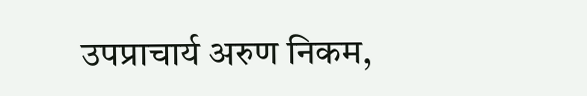उपप्राचार्य अरुण निकम,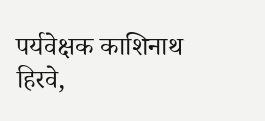पर्यवेक्षक काशिनाथ हिरवे,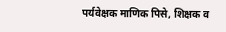पर्यवेक्षक माणिक पिसे, शिक्षक व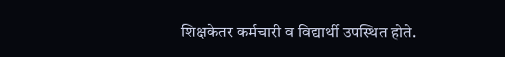शिक्षकेतर कर्मचारी व विद्यार्थी उपस्थित होते.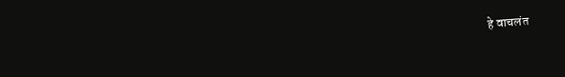हे वाचलंत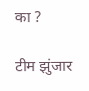का ?

टीम झुंजार